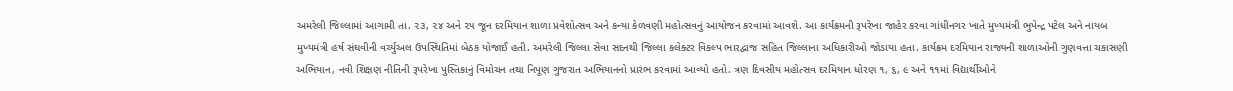અમરેલી જિલ્લામાં આગામી તા. ૨૩, ૨૪ અને ૨૫ જૂન દરમિયાન શાળા પ્રવેશોત્સવ અને કન્યા કેળવણી મહોત્સવનું આયોજન કરવામાં આવશે. આ કાર્યક્રમની રૂપરેખા જાહેર કરવા ગાંધીનગર ખાતે મુખ્યમંત્રી ભુપેન્દ્ર પટેલ અને નાયબ મુખ્યમંત્રી હર્ષ સંઘવીની વર્ચ્યુઅલ ઉપસ્થિતિમાં બેઠક યોજાઈ હતી. અમરેલી જિલ્લા સેવા સદનથી જિલ્લા કલેક્ટર વિકલ્પ ભારદ્વાજ સહિત જિલ્લાના અધિકારીઓ જોડાયા હતા. કાર્યક્રમ દરમિયાન રાજ્યની શાળાઓની ગુણવત્તા ચકાસણી અભિયાન, નવી શિક્ષણ નીતિની રૂપરેખા પુસ્તિકાનું વિમોચન તથા નિપૂણ ગુજરાત અભિયાનનો પ્રારંભ કરવામાં આવ્યો હતો. ત્રણ દિવસીય મહોત્સવ દરમિયાન ધોરણ ૧, ૬, ૯ અને ૧૧માં વિદ્યાર્થીઓને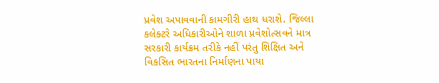પ્રવેશ અપાવવાની કામગીરી હાથ ધરાશે. જિલ્લા કલેક્ટરે અધિકારીઓને શાળા પ્રવેશોત્સવને માત્ર સરકારી કાર્યક્રમ તરીકે નહીં પરંતુ શિક્ષિત અને વિકસિત ભારતના નિર્માણના પાયા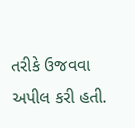તરીકે ઉજવવા અપીલ કરી હતી.